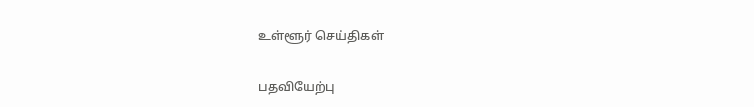உள்ளூர் செய்திகள்

பதவியேற்பு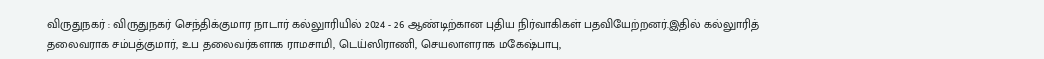விருதுநகர் : விருதுநகர் செந்திக்குமார நாடார் கல்லுாரியில் 2024 - 26 ஆண்டிற்கான புதிய நிர்வாகிகள் பதவியேற்றனர்.இதில் கல்லுாரித் தலைவராக சம்பத்குமார், உப தலைவர்களாக ராமசாமி, டெய்ஸிராணி, செயலாளராக மகேஷ்பாபு,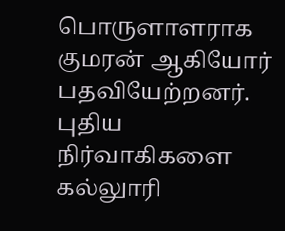பொருளாளராக குமரன் ஆகியோர் பதவியேற்றனர். புதிய நிர்வாகிகளை கல்லுாரி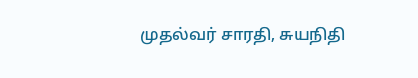முதல்வர் சாரதி, சுயநிதி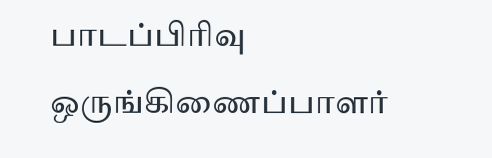பாடப்பிரிவு ஒருங்கிணைப்பாளர்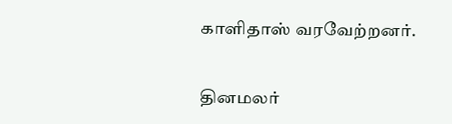காளிதாஸ் வரவேற்றனர்.


தினமலர்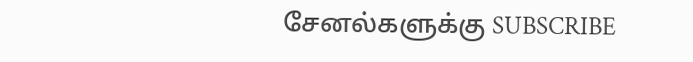சேனல்களுக்கு SUBSCRIBE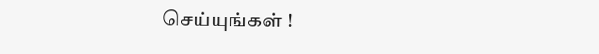செய்யுங்கள் !